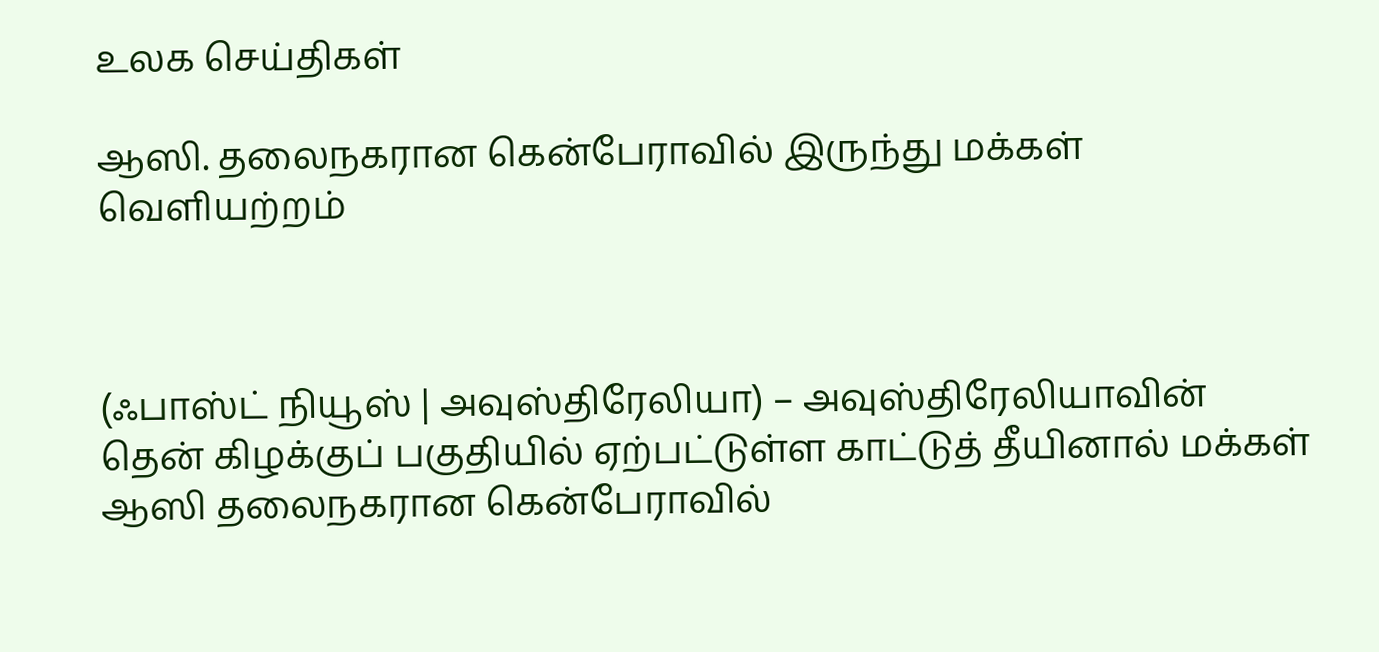உலக செய்திகள்

ஆஸி. தலைநகரான கென்பேராவில் இருந்து மக்கள் வெளியற்றம்



(ஃபாஸ்ட் நியூஸ் | அவுஸ்திரேலியா) – அவுஸ்திரேலியாவின் தென் கிழக்குப் பகுதியில் ஏற்பட்டுள்ள காட்டுத் தீயினால் மக்கள் ஆஸி தலைநகரான கென்பேராவில்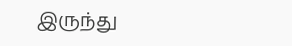இருந்து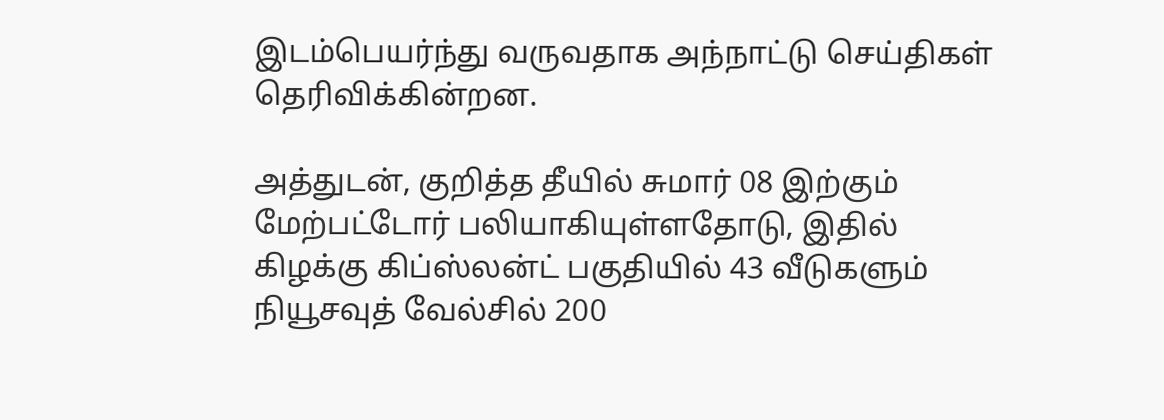இடம்பெயர்ந்து வருவதாக அந்நாட்டு செய்திகள் தெரிவிக்கின்றன.

அத்துடன், குறித்த தீயில் சுமார் 08 இற்கும் மேற்பட்டோர் பலியாகியுள்ளதோடு, இதில் கிழக்கு கிப்ஸ்லன்ட் பகுதியில் 43 வீடுகளும் நியூசவுத் வேல்சில் 200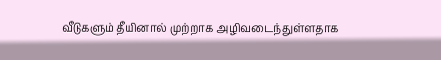வீடுகளும் தீயினால் முற்றாக அழிவடைந்துள்ளதாக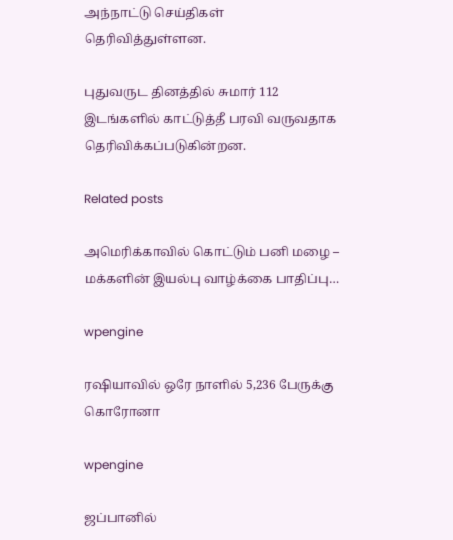அந்நாட்டு செய்திகள் தெரிவித்துள்ளன.

புதுவருட தினத்தில் சுமார் 112 இடங்களில் காட்டுத்தீ பரவி வருவதாக தெரிவிக்கப்படுகின்றன.

Related posts

அமெரிக்காவில் கொட்டும் பனி மழை – மக்களின் இயல்பு வாழ்க்கை பாதிப்பு…

wpengine

ரஷியாவில் ஒரே நாளில் 5,236 பேருக்கு கொரோனா

wpengine

ஜப்பானில்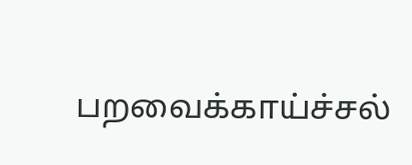பறவைக்காய்ச்சல்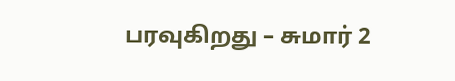பரவுகிறது – சுமார் 2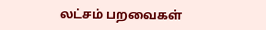லட்சம் பறவைகள்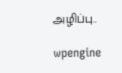அழிப்பு..

wpengine